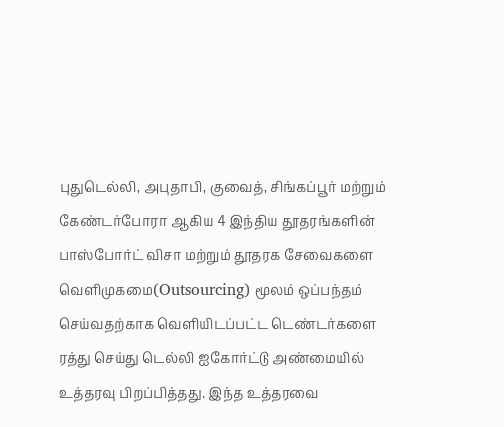புதுடெல்லி, அபுதாபி, குவைத், சிங்கப்பூர் மற்றும் கேண்டர்போரா ஆகிய 4 இந்திய தூதரங்களின் பாஸ்போர்ட் விசா மற்றும் தூதரக சேவைகளை வெளிமுகமை(Outsourcing) மூலம் ஒப்பந்தம் செய்வதற்காக வெளியிடப்பட்ட டெண்டர்களை ரத்து செய்து டெல்லி ஐகோர்ட்டு அண்மையில் உத்தரவு பிறப்பித்தது. இந்த உத்தரவை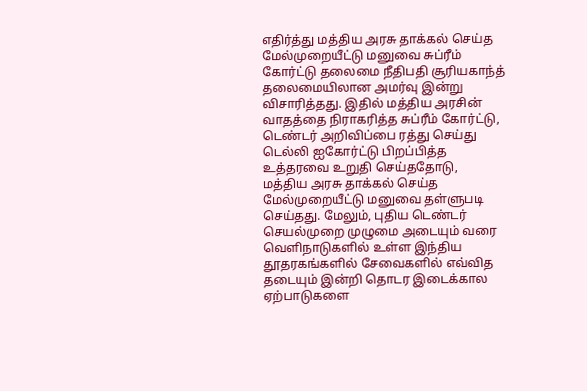எதிர்த்து மத்திய அரசு தாக்கல் செய்த மேல்முறையீட்டு மனுவை சுப்ரீம் கோர்ட்டு தலைமை நீதிபதி சூரியகாந்த் தலைமையிலான அமர்வு இன்று விசாரித்தது. இதில் மத்திய அரசின் வாதத்தை நிராகரித்த சுப்ரீம் கோர்ட்டு, டெண்டர் அறிவிப்பை ரத்து செய்து டெல்லி ஐகோர்ட்டு பிறப்பித்த உத்தரவை உறுதி செய்ததோடு, மத்திய அரசு தாக்கல் செய்த மேல்முறையீட்டு மனுவை தள்ளுபடி செய்தது. மேலும், புதிய டெண்டர் செயல்முறை முழுமை அடையும் வரை வெளிநாடுகளில் உள்ள இந்திய தூதரகங்களில் சேவைகளில் எவ்வித தடையும் இன்றி தொடர இடைக்கால ஏற்பாடுகளை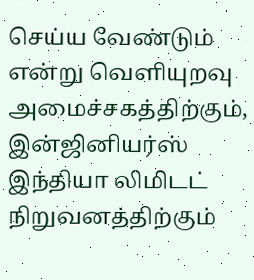செய்ய வேண்டும் என்று வெளியுறவு அமைச்சகத்திற்கும், இன்ஜினியர்ஸ் இந்தியா லிமிடட் நிறுவனத்திற்கும்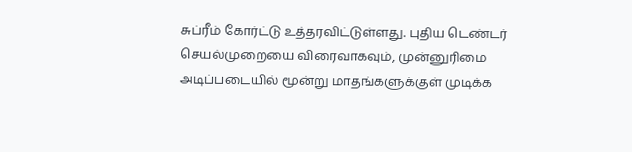சுப்ரீம் கோர்ட்டு உத்தரவிட்டுள்ளது. புதிய டெண்டர் செயல்முறையை விரைவாகவும், முன்னுரிமை அடிப்படையில் மூன்று மாதங்களுக்குள் முடிக்க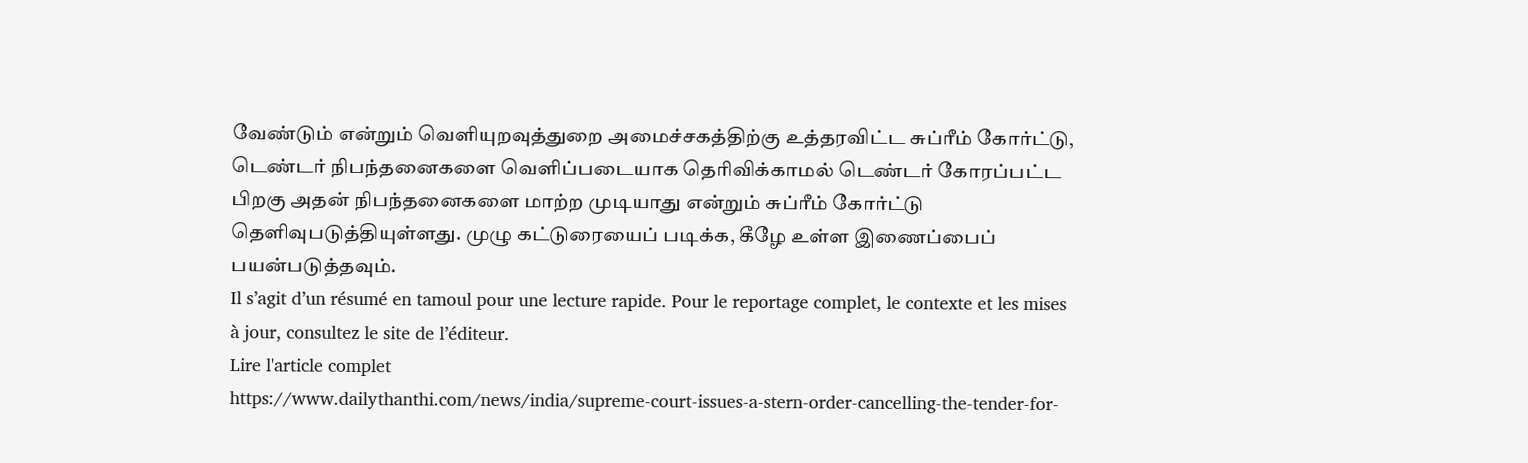வேண்டும் என்றும் வெளியுறவுத்துறை அமைச்சகத்திற்கு உத்தரவிட்ட சுப்ரீம் கோர்ட்டு, டெண்டர் நிபந்தனைகளை வெளிப்படையாக தெரிவிக்காமல் டெண்டர் கோரப்பட்ட பிறகு அதன் நிபந்தனைகளை மாற்ற முடியாது என்றும் சுப்ரீம் கோர்ட்டு தெளிவுபடுத்தியுள்ளது. முழு கட்டுரையைப் படிக்க, கீழே உள்ள இணைப்பைப் பயன்படுத்தவும்.
Il s’agit d’un résumé en tamoul pour une lecture rapide. Pour le reportage complet, le contexte et les mises à jour, consultez le site de l’éditeur.
Lire l'article complet
https://www.dailythanthi.com/news/india/supreme-court-issues-a-stern-order-cancelling-the-tender-for-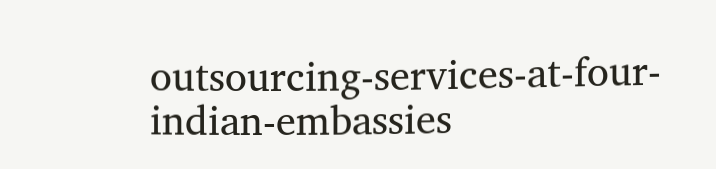outsourcing-services-at-four-indian-embassies